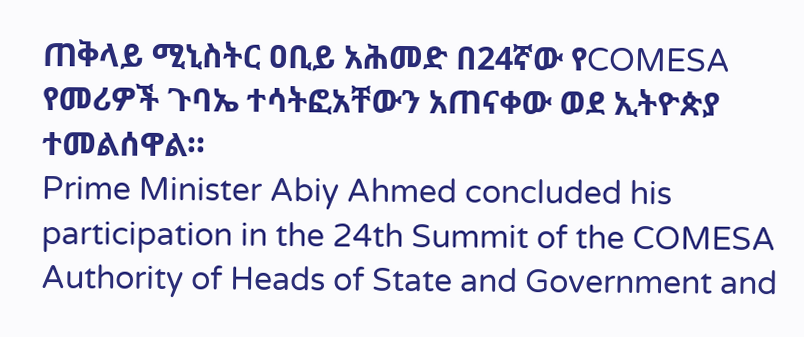ጠቅላይ ሚኒስትር ዐቢይ አሕመድ በ24ኛው የCOMESA የመሪዎች ጉባኤ ተሳትፎአቸውን አጠናቀው ወደ ኢትዮጵያ ተመልሰዋል።
Prime Minister Abiy Ahmed concluded his participation in the 24th Summit of the COMESA Authority of Heads of State and Government and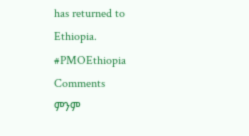has returned to Ethiopia.
#PMOEthiopia
Comments
ምንም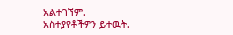አልተገኘም.
አስተያየቶችዎን ይተዉት.